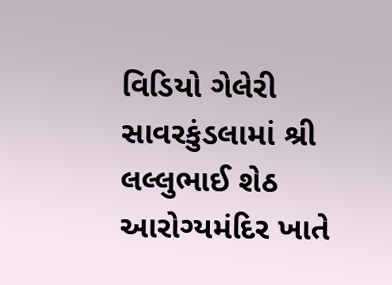વિડિયો ગેલેરી સાવરકુંડલામાં શ્રી લલ્લુભાઈ શેઠ આરોગ્યમંદિર ખાતે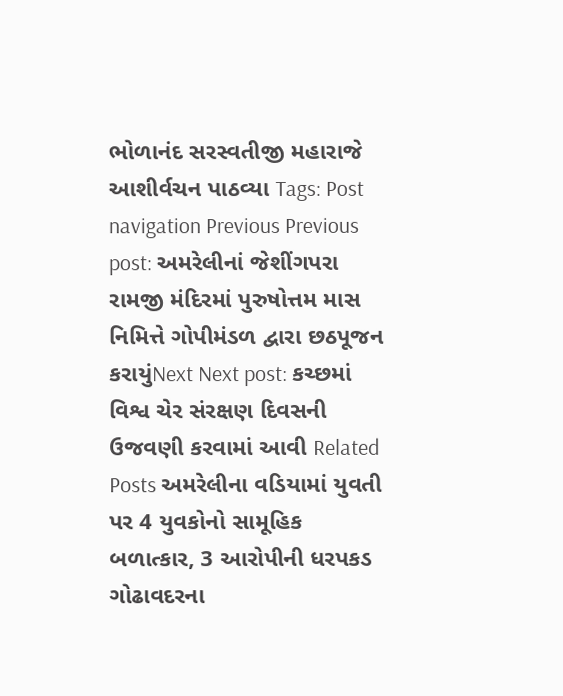ભોળાનંદ સરસ્વતીજી મહારાજે આશીર્વચન પાઠવ્યા Tags: Post navigation Previous Previous post: અમરેલીનાં જેશીંગપરા રામજી મંદિરમાં પુરુષોત્તમ માસ નિમિત્તે ગોપીમંડળ દ્વારા છઠપૂજન કરાયુંNext Next post: કચ્છમાં વિશ્વ ચેર સંરક્ષણ દિવસની ઉજવણી કરવામાં આવી Related Posts અમરેલીના વડિયામાં યુવતી પર 4 યુવકોનો સામૂહિક બળાત્કાર, 3 આરોપીની ધરપકડ ગોઢાવદરના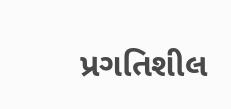પ્રગતિશીલ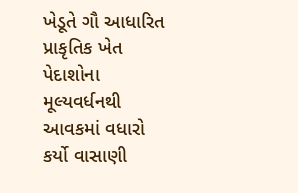ખેડૂતે ગૌ આધારિત પ્રાકૃતિક ખેત પેદાશોના મૂલ્યવર્ધનથી આવકમાં વધારો કર્યો વાસાણી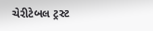ચેરીટેબલ ટ્રસ્ટ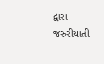દ્વારા જરુરીયાતી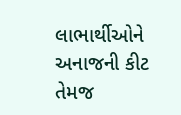લાભાર્થીઓને અનાજની કીટ તેમજ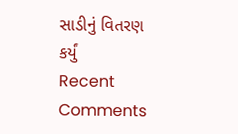સાડીનું વિતરણ કર્યું
Recent Comments